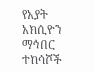የአያት አክሲዮን ማኅበር ተከሳሾች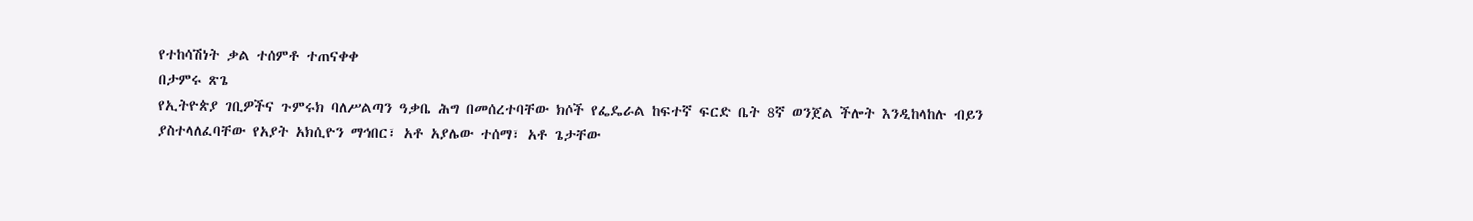የተከሳሽነት ቃል ተሰምቶ ተጠናቀቀ
በታምሩ ጽጌ
የኢትዮጵያ ገቢዎችና ጉምሩክ ባለሥልጣን ዓቃቤ ሕግ በመሰረተባቸው ክሶች የፌዴራል ከፍተኛ ፍርድ ቤት 8ኛ ወንጀል ችሎት እንዲከላከሉ ብይን ያስተላለፈባቸው የአያት አክሲዮን ማኅበር፣ አቶ አያሌው ተሰማ፣ አቶ ጌታቸው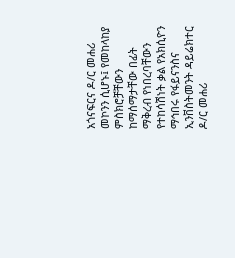አጎናፍርና ዶ/ር መሐሪ መኮንን ሲሆኑ፤ የመከላከያ ምስክሮቻቸውን ከማሰማታቸው በፊት ማቅረብ የነበረባቸውን የተከሳሽነት ቃል የአክሲዮን ማኅበሩ የፋይናንስና ኢንቨስትመንት ዳይሬክተር ዶ/ር መሐሪ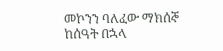መኮንን ባለፈው ማክሰኞ ከሰዓት በኋላ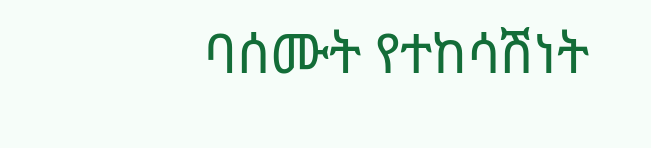ባሰሙት የተከሳሽነት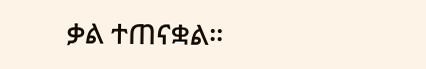ቃል ተጠናቋል፡፡